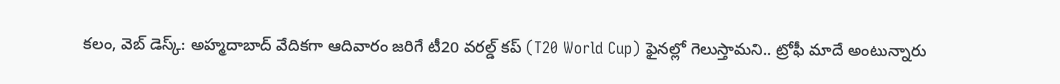కలం, వెబ్ డెస్క్: అహ్మదాబాద్ వేదికగా ఆదివారం జరిగే టీ20 వరల్డ్ కప్ (T20 World Cup) ఫైనల్లో గెలుస్తామని.. ట్రోఫీ మాదే అంటున్నారు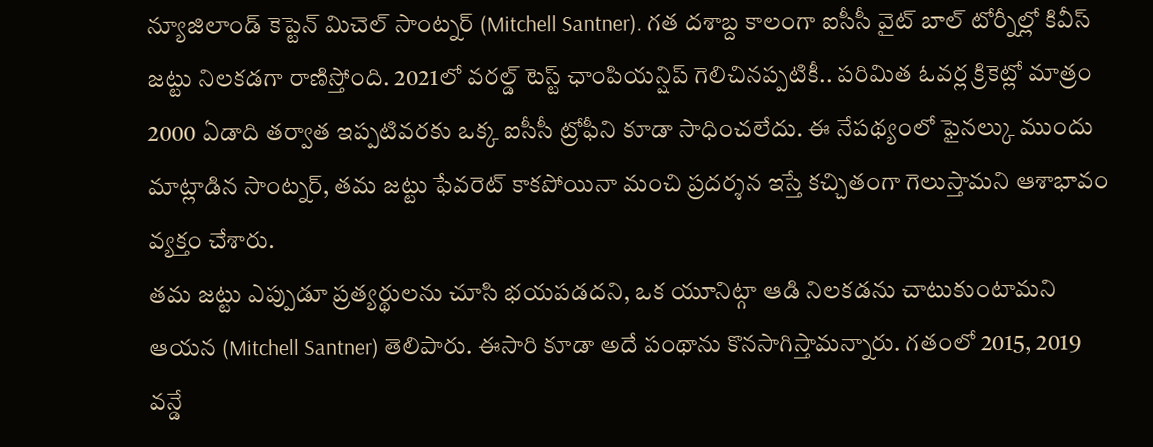న్యూజిలాండ్ కెప్టెన్ మిచెల్ సాంట్నర్ (Mitchell Santner). గత దశాబ్ద కాలంగా ఐసీసీ వైట్ బాల్ టోర్నీల్లో కివీస్ జట్టు నిలకడగా రాణిస్తోంది. 2021లో వరల్డ్ టెస్ట్ ఛాంపియన్షిప్ గెలిచినప్పటికీ.. పరిమిత ఓవర్ల క్రికెట్లో మాత్రం 2000 ఏడాది తర్వాత ఇప్పటివరకు ఒక్క ఐసీసీ ట్రోఫీని కూడా సాధించలేదు. ఈ నేపథ్యంలో ఫైనల్కు ముందు మాట్లాడిన సాంట్నర్, తమ జట్టు ఫేవరెట్ కాకపోయినా మంచి ప్రదర్శన ఇస్తే కచ్చితంగా గెలుస్తామని ఆశాభావం వ్యక్తం చేశారు.
తమ జట్టు ఎప్పుడూ ప్రత్యర్థులను చూసి భయపడదని, ఒక యూనిట్గా ఆడి నిలకడను చాటుకుంటామని ఆయన (Mitchell Santner) తెలిపారు. ఈసారి కూడా అదే పంథాను కొనసాగిస్తామన్నారు. గతంలో 2015, 2019 వన్డే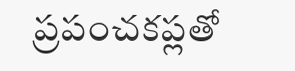ప్రపంచకప్లతో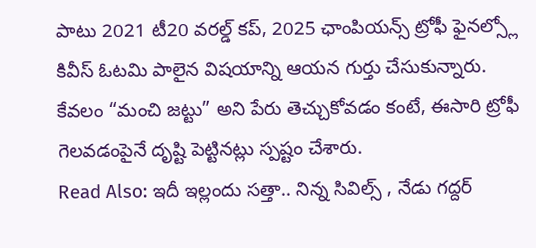పాటు 2021 టీ20 వరల్డ్ కప్, 2025 ఛాంపియన్స్ ట్రోఫీ ఫైనల్స్లో కివీస్ ఓటమి పాలైన విషయాన్ని ఆయన గుర్తు చేసుకున్నారు. కేవలం “మంచి జట్టు” అని పేరు తెచ్చుకోవడం కంటే, ఈసారి ట్రోఫీ గెలవడంపైనే దృష్టి పెట్టినట్లు స్పష్టం చేశారు.
Read Also: ఇదీ ఇల్లందు సత్తా.. నిన్న సివిల్స్ , నేడు గద్దర్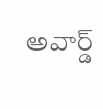అవార్డ్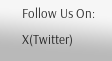Follow Us On: X(Twitter)